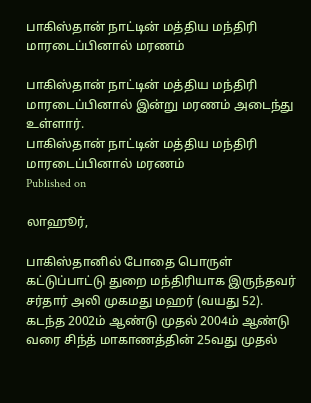பாகிஸ்தான் நாட்டின் மத்திய மந்திரி மாரடைப்பினால் மரணம்

பாகிஸ்தான் நாட்டின் மத்திய மந்திரி மாரடைப்பினால் இன்று மரணம் அடைந்து உள்ளார்.
பாகிஸ்தான் நாட்டின் மத்திய மந்திரி மாரடைப்பினால் மரணம்
Published on

லாஹூர்,

பாகிஸ்தானில் போதை பொருள் கட்டுப்பாட்டு துறை மந்திரியாக இருந்தவர் சர்தார் அலி முகமது மஹர் (வயது 52). கடந்த 2002ம் ஆண்டு முதல் 2004ம் ஆண்டு வரை சிந்த் மாகாணத்தின் 25வது முதல்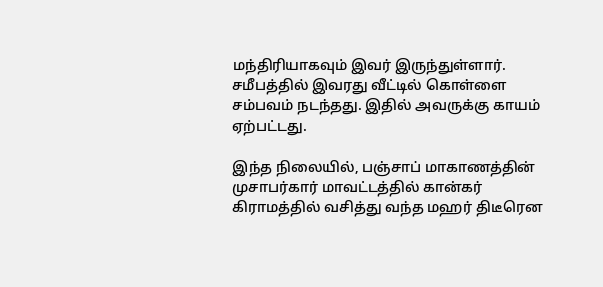மந்திரியாகவும் இவர் இருந்துள்ளார். சமீபத்தில் இவரது வீட்டில் கொள்ளை சம்பவம் நடந்தது. இதில் அவருக்கு காயம் ஏற்பட்டது.

இந்த நிலையில், பஞ்சாப் மாகாணத்தின் முசாபர்கார் மாவட்டத்தில் கான்கர் கிராமத்தில் வசித்து வந்த மஹர் திடீரென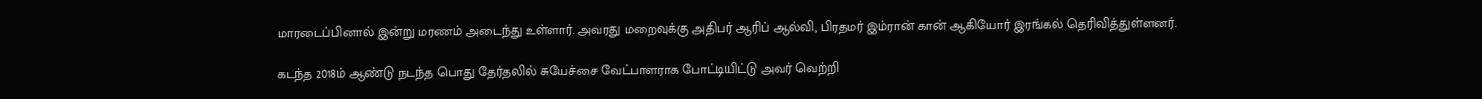மாரடைப்பினால் இன்று மரணம் அடைந்து உள்ளார். அவரது மறைவுக்கு அதிபர் ஆரிப் ஆல்வி, பிரதமர் இம்ரான் கான் ஆகியோர் இரங்கல் தெரிவித்துள்ளனர்.

கடந்த 2018ம் ஆண்டு நடந்த பொது தேர்தலில் சுயேச்சை வேட்பாளராக போட்டியிட்டு அவர் வெற்றி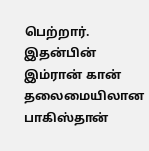பெற்றார். இதன்பின் இம்ரான் கான் தலைமையிலான பாகிஸ்தான்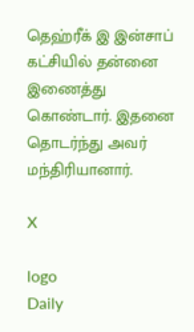தெஹ்ரீக் இ இன்சாப் கட்சியில் தன்னை இணைத்து கொண்டார். இதனை தொடர்ந்து அவர் மந்திரியானார்.

X

logo
Daily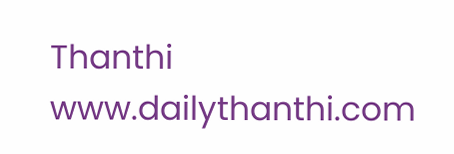Thanthi
www.dailythanthi.com